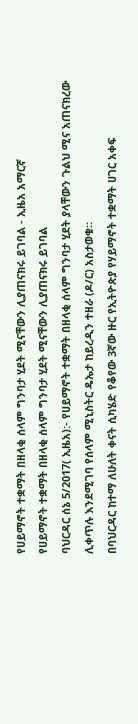የሀይማኖት ተቋማት በዘላቂ ሰላም ግንባታ ሂደት ሚናቸውን ሊያጠናክሩ ይገባል - ኢዜአ አማርኛ
የሀይማኖት ተቋማት በዘላቂ ሰላም ግንባታ ሂደት ሚናቸውን ሊያጠናክሩ ይገባል
ባህርዳር ሰኔ 5/2017( ኢዜአ):- የሀይማኖት ተቋማት በዘላቂ ሰላም ግንባታ ሂደት ያላቸውን ጉልህ ሚና አጠናክረው ሊቀጥሉ እንደሚገባ የሰላም ሚኒስትር ዴኤታ ከይረዲን ተዘራ (ዶ/ር) አስታወቁ።
በባህርዳር ከተማ ለሁለት ቀናት ሲካሄድ የቆየው 3ኛው ዙር የኢትዮጵያ የሃይማኖት ተቋማት ሀገር አቀፍ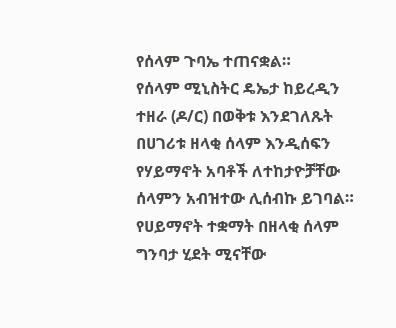የሰላም ጉባኤ ተጠናቋል።
የሰላም ሚኒስትር ዴኤታ ከይረዲን ተዘራ (ዶ/ር) በወቅቱ እንደገለጹት በሀገሪቱ ዘላቂ ሰላም እንዲሰፍን የሃይማኖት አባቶች ለተከታዮቻቸው ሰላምን አብዝተው ሊሰብኩ ይገባል።
የሀይማኖት ተቋማት በዘላቂ ሰላም ግንባታ ሂደት ሚናቸው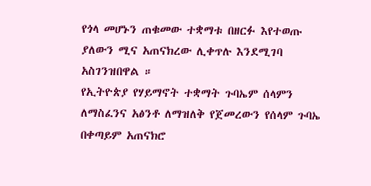የጎላ መሆኑን ጠቁመው ተቋማቱ በዘርፉ እየተወጡ ያለውን ሚና አጠናክረው ሊቀጥሉ እንደሚገባ አስገንዝበዋል ።
የኢትዮጵያ የሃይማኖት ተቋማት ጉባኤም ሰላምን ለማስፈንና አፅንቶ ለማዝለቅ የጀመረውን የሰላም ጉባኤ በቀጣይም አጠናክሮ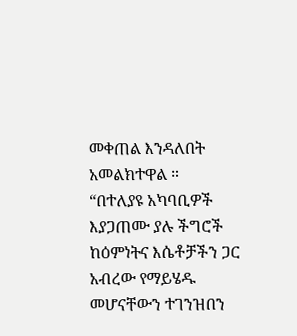መቀጠል እንዳለበት አመልክተዋል ።
“በተለያዩ አካባቢዎች እያጋጠሙ ያሉ ችግሮች ከዕምነትና እሴቶቻችን ጋር አብረው የማይሄዱ መሆናቸውን ተገንዝበን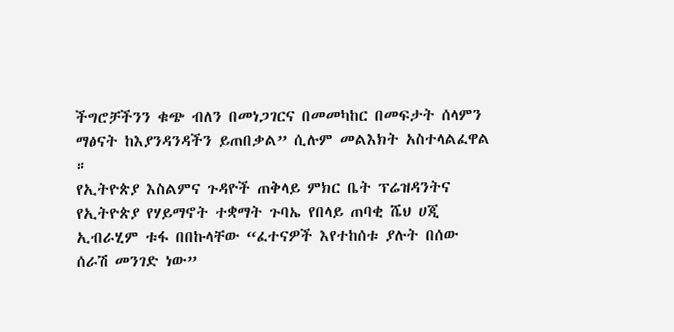ችግሮቻችንን ቁጭ ብለን በመነጋገርና በመመካከር በመፍታት ሰላምን ማፅናት ከእያንዳንዳችን ይጠበቃል” ሲሉም መልእክት አስተላልፈዋል ።
የኢትዮጵያ እስልምና ጉዳዮች ጠቅላይ ምክር ቤት ፕሬዝዳንትና የኢትዮጵያ የሃይማኖት ተቋማት ጉባኤ የበላይ ጠባቂ ሼህ ሀጂ ኢብራሂም ቱፋ በበኩላቸው “ፈተናዎች እየተከሰቱ ያሉት በሰው ሰራሽ መንገድ ነው”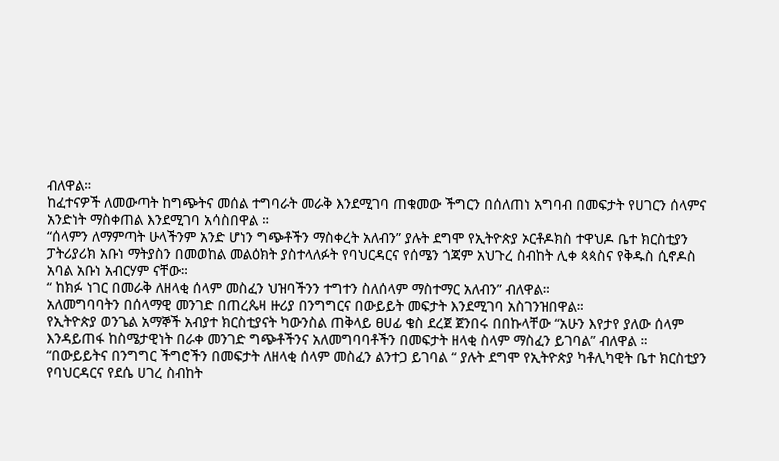ብለዋል።
ከፈተናዎች ለመውጣት ከግጭትና መሰል ተግባራት መራቅ እንደሚገባ ጠቁመው ችግርን በሰለጠነ አግባብ በመፍታት የሀገርን ሰላምና አንድነት ማስቀጠል እንደሚገባ አሳስበዋል ።
“ሰላምን ለማምጣት ሁላችንም አንድ ሆነን ግጭቶችን ማስቀረት አለብን” ያሉት ደግሞ የኢትዮጵያ ኦርቶዶክስ ተዋህዶ ቤተ ክርስቲያን ፓትሪያሪክ አቡነ ማትያስን በመወከል መልዕክት ያስተላለፉት የባህርዳርና የሰሜን ጎጃም አህጉረ ስብከት ሊቀ ጳጳስና የቅዱስ ሲኖዶስ አባል አቡነ አብርሃም ናቸው።
“ ከክፉ ነገር በመራቅ ለዘላቂ ሰላም መስፈን ህዝባችንን ተግተን ስለሰላም ማስተማር አለብን” ብለዋል።
አለመግባባትን በሰላማዊ መንገድ በጠረጴዛ ዙሪያ በንግግርና በውይይት መፍታት እንደሚገባ አስገንዝበዋል።
የኢትዮጵያ ወንጌል አማኞች አብያተ ክርስቲያናት ካውንስል ጠቅላይ ፀሀፊ ቄስ ደረጀ ጀንበሩ በበኩላቸው “አሁን እየታየ ያለው ሰላም እንዳይጠፋ ከስሜታዊነት በራቀ መንገድ ግጭቶችንና አለመግባባቶችን በመፍታት ዘላቂ ስላም ማስፈን ይገባል” ብለዋል ።
“በውይይትና በንግግር ችግሮችን በመፍታት ለዘላቂ ሰላም መስፈን ልንተጋ ይገባል “ ያሉት ደግሞ የኢትዮጵያ ካቶሊካዊት ቤተ ክርስቲያን የባህርዳርና የደሴ ሀገረ ስብከት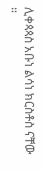ሊቀጳጳስ አቡነ ልሳነ ክርስቶስ ናቸው ።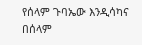የሰላም ጉባኤው እንዲሳካና በሰላም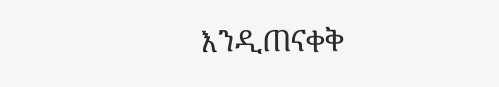እንዲጠናቀቅ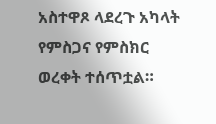አስተዋጾ ላደረጉ አካላት የምስጋና የምስክር ወረቀት ተሰጥቷል።